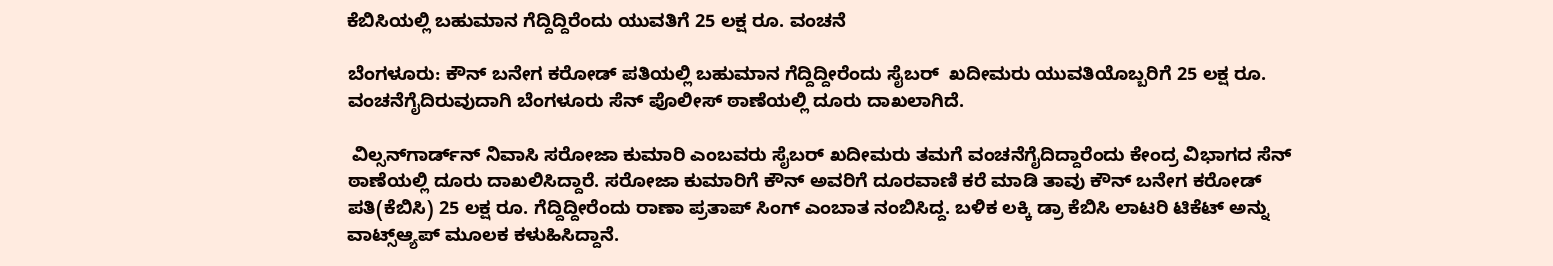ಕೆಬಿಸಿಯಲ್ಲಿ ಬಹುಮಾನ ಗೆದ್ದಿದ್ದಿರೆಂದು ಯುವತಿಗೆ 25 ಲಕ್ಷ ರೂ. ವಂಚನೆ

ಬೆಂಗಳೂರು: ಕೌನ್‌ ಬನೇಗ ಕರೋಡ್‌ ಪತಿಯಲ್ಲಿ ಬಹುಮಾನ ಗೆದ್ದಿದ್ದೀರೆಂದು ಸೈಬರ್  ಖದೀಮರು ಯುವತಿಯೊಬ್ಬರಿಗೆ 25 ಲಕ್ಷ ರೂ. ವಂಚನೆಗೈದಿರುವುದಾಗಿ ಬೆಂಗಳೂರು ಸೆನ್ ಪೊಲೀಸ್ ಠಾಣೆಯಲ್ಲಿ ದೂರು ದಾಖಲಾಗಿದೆ.

 ವಿಲ್ಸನ್‌ಗಾರ್ಡ್‌ನ್‌ ನಿವಾಸಿ ಸರೋಜಾ ಕುಮಾರಿ ಎಂಬವರು ಸೈಬರ್ ಖದೀಮರು ತಮಗೆ ವಂಚನೆಗೈದಿದ್ದಾರೆಂದು ಕೇಂದ್ರ ವಿಭಾಗದ ಸೆನ್‌ ಠಾಣೆಯಲ್ಲಿ ದೂರು ದಾಖಲಿಸಿದ್ದಾರೆ. ಸರೋಜಾ ಕುಮಾರಿಗೆ ಕೌನ್‌ ಅವರಿಗೆ ದೂರವಾಣಿ ಕರೆ ಮಾಡಿ ತಾವು ಕೌನ್ ಬನೇಗ ಕರೋಡ್‌ ಪತಿ(ಕೆಬಿಸಿ) 25 ಲಕ್ಷ ರೂ. ಗೆದ್ದಿದ್ದೀರೆಂದು ರಾಣಾ ಪ್ರತಾಪ್‌ ಸಿಂಗ್‌ ಎಂಬಾತ ನಂಬಿಸಿದ್ದ. ಬಳಿಕ ಲಕ್ಕಿ ಡ್ರಾ ಕೆಬಿಸಿ ಲಾಟರಿ ಟಿಕೆಟ್‌ ಅನ್ನು ವಾಟ್ಸ್‌ಆ್ಯಪ್‌ ಮೂಲಕ ಕಳುಹಿಸಿದ್ದಾನೆ.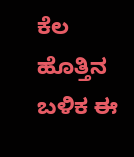ಕೆಲ ಹೊತ್ತಿನ ಬಳಿಕ ಈ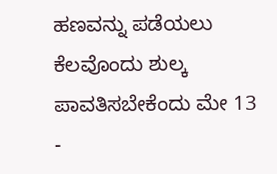ಹಣವನ್ನು ಪಡೆಯಲು ಕೆಲವೊಂದು ಶುಲ್ಕ ಪಾವತಿಸಬೇಕೆಂದು ಮೇ 13 -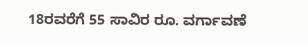18ರವರೆಗೆ 55 ಸಾವಿರ ರೂ. ವರ್ಗಾವಣೆ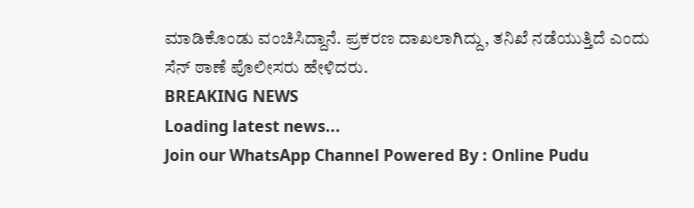ಮಾಡಿಕೊಂಡು ವಂಚಿಸಿದ್ದಾನೆ. ಪ್ರಕರಣ ದಾಖಲಾಗಿದ್ದು, ತನಿಖೆ ನಡೆಯುತ್ತಿದೆ ಎಂದು ಸೆನ್‌ ಠಾಣೆ ಪೊಲೀಸರು ಹೇಳಿದರು.
BREAKING NEWS
Loading latest news...
Join our WhatsApp Channel Powered By : Online Pudu